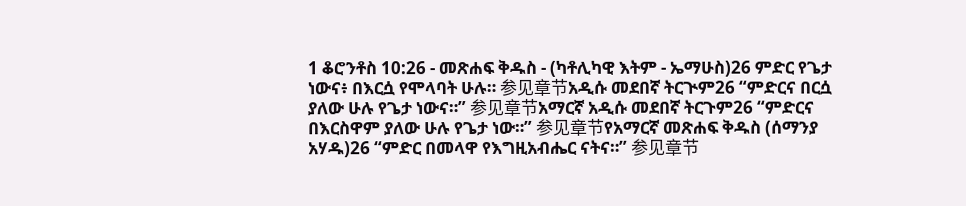1 ቆሮንቶስ 10:26 - መጽሐፍ ቅዱስ - (ካቶሊካዊ እትም - ኤማሁስ)26 ምድር የጌታ ነውና፥ በእርሷ የሞላባት ሁሉ። 参见章节አዲሱ መደበኛ ትርጒም26 “ምድርና በርሷ ያለው ሁሉ የጌታ ነውና።” 参见章节አማርኛ አዲሱ መደበኛ ትርጉም26 “ምድርና በእርስዋም ያለው ሁሉ የጌታ ነው።” 参见章节የአማርኛ መጽሐፍ ቅዱስ (ሰማንያ አሃዱ)26 “ምድር በመላዋ የእግዚአብሔር ናትና።” 参见章节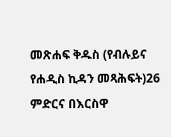መጽሐፍ ቅዱስ (የብሉይና የሐዲስ ኪዳን መጻሕፍት)26 ምድርና በእርስዋ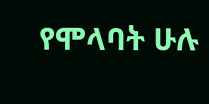የሞላባት ሁሉ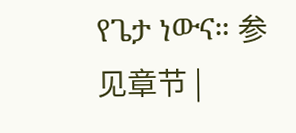የጌታ ነውና። 参见章节 |